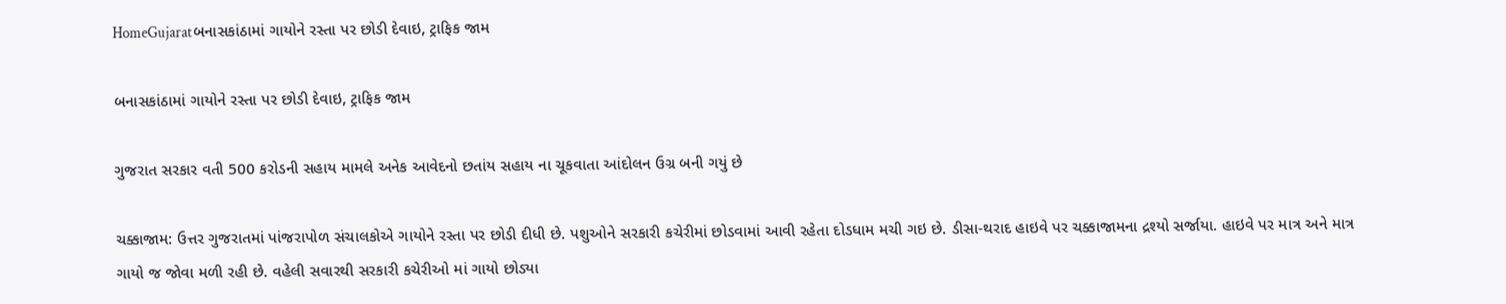HomeGujaratબનાસકાંઠામાં ગાયોને રસ્તા પર છોડી દેવાઇ, ટ્રાફિક જામ

બનાસકાંઠામાં ગાયોને રસ્તા પર છોડી દેવાઇ, ટ્રાફિક જામ

ગુજરાત સરકાર વતી 500 કરોડની સહાય મામલે અનેક આવેદનો છતાંય સહાય ના ચૂકવાતા આંદોલન ઉગ્ર બની ગયું છે

ચક્કાજામ: ઉત્તર ગુજરાતમાં પાંજરાપોળ સંચાલકોએ ગાયોને રસ્તા પર છોડી દીધી છે. પશુઓને સરકારી કચેરીમાં છોડવામાં આવી રહેતા દોડધામ મચી ગઇ છે. ડીસા-થરાદ હાઇવે પર ચક્કાજામના દ્રશ્યો સર્જાયા. હાઇવે પર માત્ર અને માત્ર ગાયો જ જોવા મળી રહી છે. વહેલી સવારથી સરકારી કચેરીઓ માં ગાયો છોડ્યા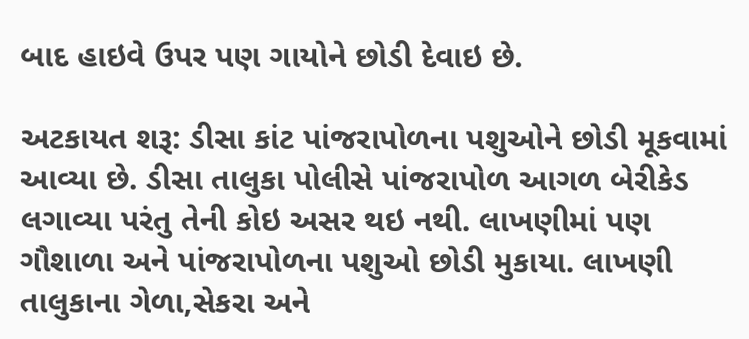બાદ હાઇવે ઉપર પણ ગાયોને છોડી દેવાઇ છે.

અટકાયત શરૂ: ડીસા કાંટ પાંજરાપોળના પશુઓને છોડી મૂકવામાં આવ્યા છે. ડીસા તાલુકા પોલીસે પાંજરાપોળ આગળ બેરીકેડ લગાવ્યા પરંતુ તેની કોઇ અસર થઇ નથી. લાખણીમાં પણ ગૌશાળા અને પાંજરાપોળના પશુઓ છોડી મુકાયા. લાખણી તાલુકાના ગેળા,સેકરા અને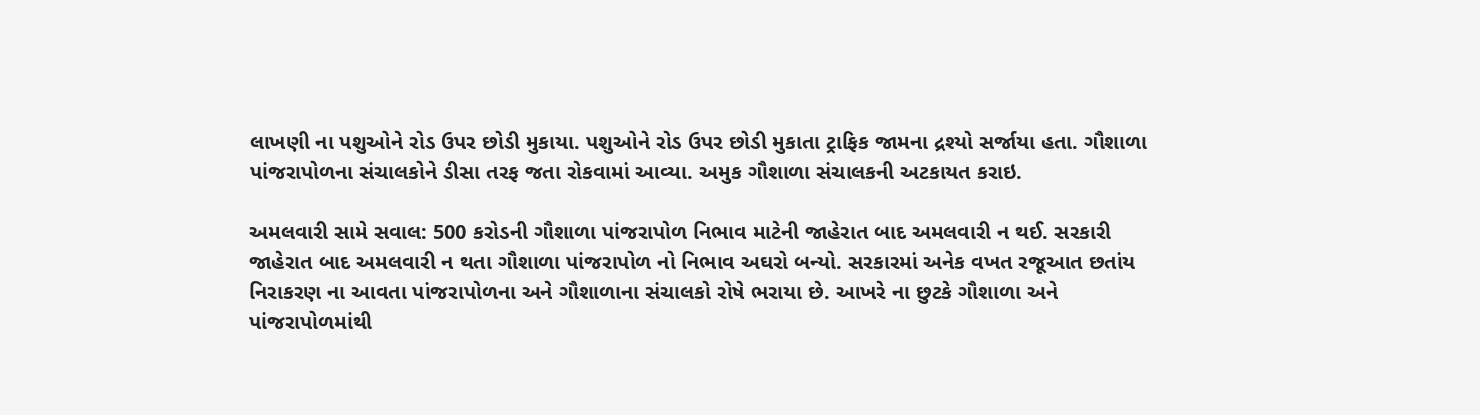લાખણી ના પશુઓને રોડ ઉપર છોડી મુકાયા. પશુઓને રોડ ઉપર છોડી મુકાતા ટ્રાફિક જામના દ્રશ્યો સર્જાયા હતા. ગૌશાળા પાંજરાપોળના સંચાલકોને ડીસા તરફ જતા રોકવામાં આવ્યા. અમુક ગૌશાળા સંચાલકની અટકાયત કરાઇ.

અમલવારી સામે સવાલ: 500 કરોડની ગૌશાળા પાંજરાપોળ નિભાવ માટેની જાહેરાત બાદ અમલવારી ન થઈ. સરકારી જાહેરાત બાદ અમલવારી ન થતા ગૌશાળા પાંજરાપોળ નો નિભાવ અઘરો બન્યો. સરકારમાં અનેક વખત રજૂઆત છતાંય નિરાકરણ ના આવતા પાંજરાપોળના અને ગૌશાળાના સંચાલકો રોષે ભરાયા છે. આખરે ના છુટકે ગૌશાળા અને પાંજરાપોળમાંથી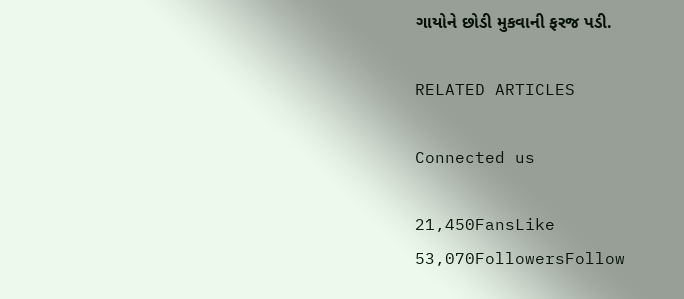ગાયોને છોડી મુકવાની ફરજ પડી.

RELATED ARTICLES

Connected us

21,450FansLike
53,070FollowersFollow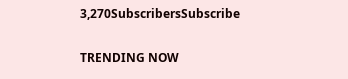3,270SubscribersSubscribe

TRENDING NOW